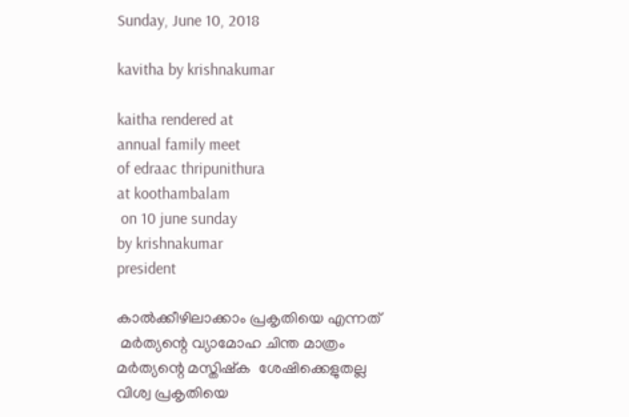Sunday, June 10, 2018

kavitha by krishnakumar

kaitha rendered at
annual family meet
of edraac thripunithura
at koothambalam
 on 10 june sunday
by krishnakumar
president

കാൽക്കീഴിലാക്കാം പ്രകൃതിയെ എന്നത്
 മർത്യന്റെ വ്യാമോഹ ചിന്ത മാത്രം
മർത്യന്റെ മസ്തിഷ്ക  ശേഷിക്കെളുതല്ല
വിശ്വ പ്രകൃതിയെ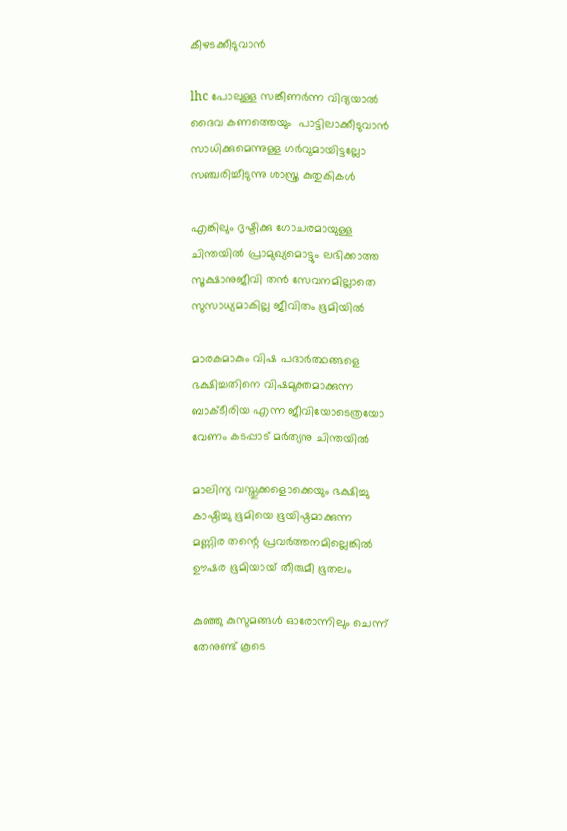കീഴടക്കീടുവാൻ

lhc പോലുള്ള സങ്കീണർന്ന വിദ്യയാൽ
ദൈവ കണത്തെയും  പാട്ടിലാക്കീടുവാൻ
സാധിക്കുമെന്നുള്ള ഗർവുമായിട്ടല്ലോ
സഞ്ചരിച്ചീടുന്നു ശാസ്ത്ര കുതുകികൾ

എങ്കിലും ദൃഷ്ടിക്കു ഗോചരമായുള്ള
ചിന്തയിൽ പ്രാമുഖ്യമൊട്ടും ലഭിക്കാത്ത
സൂക്ഷാനുജീവി തൻ സേവനമില്ലാതെ
സുസാധ്യമാകില്ല ജീവിതം ഭൂമിയിൽ

മാരകമാകും വിഷ പദാർത്ഥങ്ങളെ
ഭക്ഷിച്ചതിനെ വിഷമുക്തമാക്കുന്ന
ബാക്ടീരിയ എന്ന ജീവിയോടെത്രയോ
വേണം കടപ്പാട് മർത്യനു ചിന്തയിൽ

മാലിന്യ വസ്തുക്കളൊക്കെയും ഭക്ഷിച്ചു
കാഷ്ഠിച്ചു ഭൂമിയെ ഭൂയിഷ്ഠമാക്കുന്ന
മണ്ണിര തന്റെ പ്രവർത്തനമില്ലെങ്കിൽ
ഊഷര ഭൂമിയായ് തീരുമീ ഭൂതലം

കുഞ്ഞു കുസുമങ്ങൾ ഓരോന്നിലും ചെന്ന്
തേനുണ്ട് കൂടെ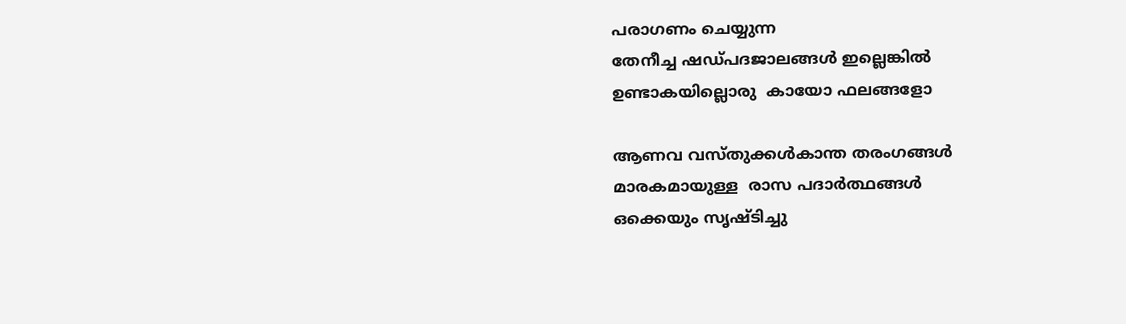പരാഗണം ചെയ്യുന്ന
തേനീച്ച ഷഡ്പദജാലങ്ങൾ ഇല്ലെങ്കിൽ
ഉണ്ടാകയില്ലൊരു  കായോ ഫലങ്ങളോ

ആണവ വസ്തുക്കൾകാന്ത തരംഗങ്ങൾ
മാരകമായുള്ള  രാസ പദാർത്ഥങ്ങൾ
ഒക്കെയും സൃഷ്ടിച്ചു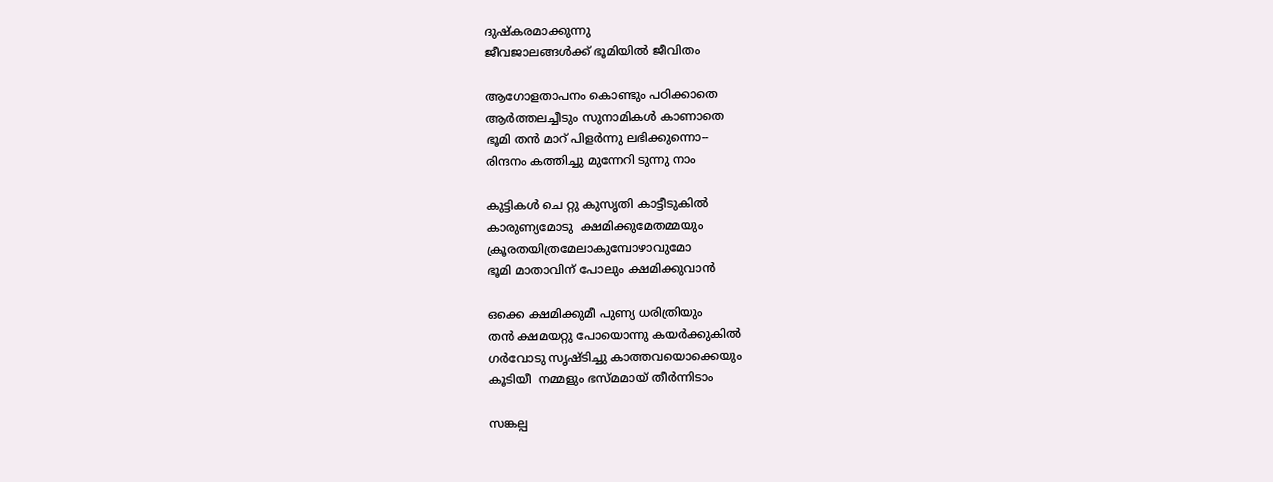ദുഷ്കരമാക്കുന്നു
ജീവജാലങ്ങൾക്ക് ഭൂമിയിൽ ജീവിതം

ആഗോളതാപനം കൊണ്ടും പഠിക്കാതെ
ആർത്തലച്ചീടും സുനാമികൾ കാണാതെ
ഭൂമി തൻ മാറ് പിളർന്നു ലഭിക്കുന്നൊ--
രിന്ദനം കത്തിച്ചു മുന്നേറി ടുന്നു നാം

കുട്ടികൾ ചെ റ്റു കുസൃതി കാട്ടീടുകിൽ
കാരുണ്യമോടു  ക്ഷമിക്കുമേതമ്മയും
ക്രൂരതയിത്രമേലാകുമ്പോഴാവുമോ
ഭൂമി മാതാവിന് പോലും ക്ഷമിക്കുവാൻ

ഒക്കെ ക്ഷമിക്കുമീ പുണ്യ ധരിത്രിയും
തൻ ക്ഷമയറ്റു പോയൊന്നു കയർക്കുകിൽ
ഗർവോടു സൃഷ്ടിച്ചു കാത്തവയൊക്കെയും
കൂടിയീ  നമ്മളും ഭസ്മമായ് തീർന്നിടാം

സങ്കല്പ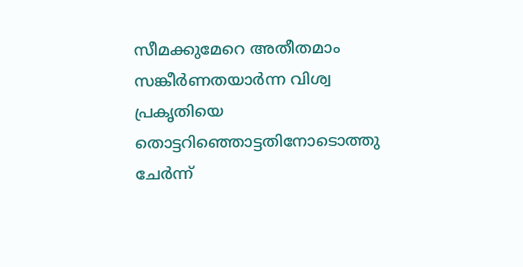സീമക്കുമേറെ അതീതമാം
സങ്കീർണതയാർന്ന വിശ്വ പ്രകൃതിയെ
തൊട്ടറിഞ്ഞൊട്ടതിനോടൊത്തു  ചേർന്ന്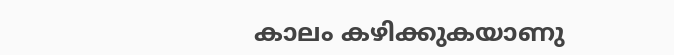കാലം കഴിക്കുകയാണു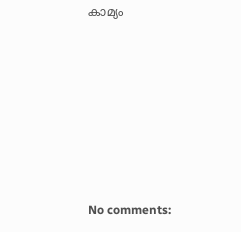കാമ്യം







No comments: